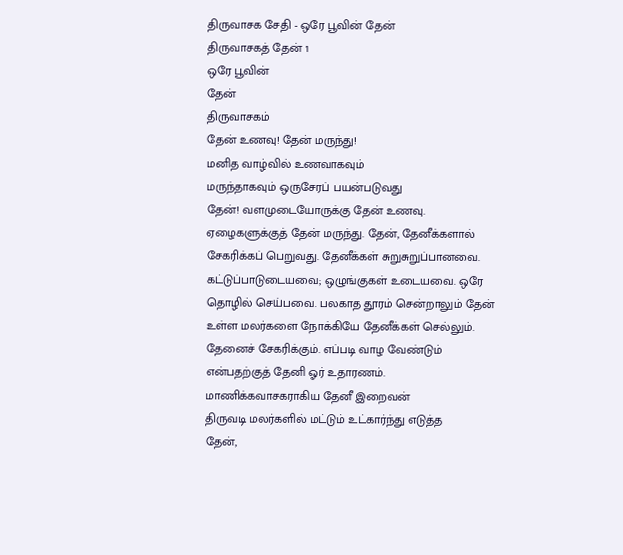திருவாசக சேதி - ஒரே பூவின் தேன்
திருவாசகத் தேன் 1
ஒரே பூவின்
தேன்
திருவாசகம்
தேன் உணவு! தேன் மருந்து!
மனித வாழ்வில் உணவாகவும்
மருந்தாகவும் ஒருசேரப் பயன்படுவது
தேன்! வளமுடையோருக்கு தேன் உணவு.
ஏழைகளுக்குத் தேன் மருந்து. தேன், தேனீக்களால்
சேகரிக்கப் பெறுவது. தேனீக்கள் சுறுசுறுப்பானவை.
கட்டுப்பாடுடையவை; ஒழுங்குகள் உடையவை. ஒரே
தொழில் செய்பவை. பலகாத தூரம் சென்றாலும் தேன்
உள்ள மலர்களை நோக்கியே தேனீக்கள் செல்லும்.
தேனைச் சேகரிக்கும். எப்படி வாழ வேண்டும்
என்பதற்குத் தேனி ஓர் உதாரணம்.
மாணிக்கவாசகராகிய தேனீ இறைவன்
திருவடி மலர்களில் மட்டும் உட்கார்ந்து எடுத்த
தேன்,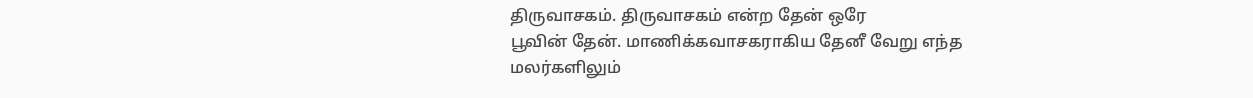திருவாசகம். திருவாசகம் என்ற தேன் ஒரே
பூவின் தேன். மாணிக்கவாசகராகிய தேனீ வேறு எந்த
மலர்களிலும்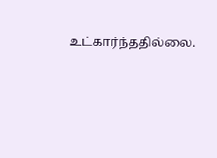உட்கார்ந்ததில்லை.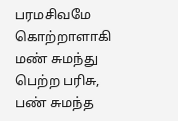பரமசிவமே
கொற்றாளாகி மண் சுமந்து பெற்ற பரிசு,
பண் சுமந்த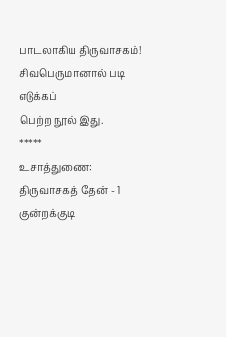பாடலாகிய திருவாசகம்!
சிவபெருமானால் படி எடுக்கப்
பெற்ற நூல் இது.
*****
உசாத்துணை:
திருவாசகத் தேன் - 1
குன்றக்குடி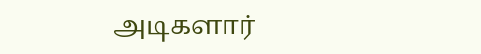அடிகளார்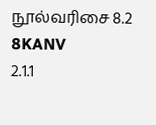நூல்வரிசை 8.2
8KANV
2.1.1